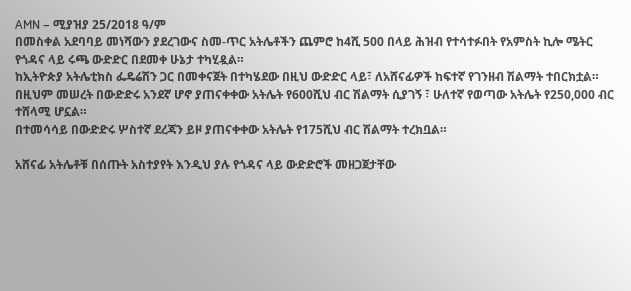AMN – ሚያዝያ 25/2018 ዓ/ም
በመስቀል አደባባይ መነሻውን ያደረገውና ስመ-ጥር አትሌቶችን ጨምሮ ከ4ሺ 500 በላይ ሕዝብ የተሳተፉበት የአምስት ኪሎ ሜትር የጎዳና ላይ ሩጫ ውድድር በደመቀ ሁኔታ ተካሂዷል።
ከኢትዮጵያ አትሌቲክስ ፌዴሬሽን ጋር በመቀናጀት በተካሄደው በዚህ ውድድር ላይ፣ ለአሸናፊዎች ከፍተኛ የገንዘብ ሽልማት ተበርክቷል።
በዚህም መሠረት በውድድሩ አንደኛ ሆኖ ያጠናቀቀው አትሌት የ600ሺህ ብር ሽልማት ሲያገኝ ፣ ሁለተኛ የወጣው አትሌት የ250,000 ብር ተሸላሚ ሆኗል።
በተመሳሳይ በውድድሩ ሦስተኛ ደረጃን ይዞ ያጠናቀቀው አትሌት የ175ሺህ ብር ሽልማት ተረክቧል።

አሸናፊ አትሌቶቹ በሰጡት አስተያየት እንዲህ ያሉ የጎዳና ላይ ውድድሮች መዘጋጀታቸው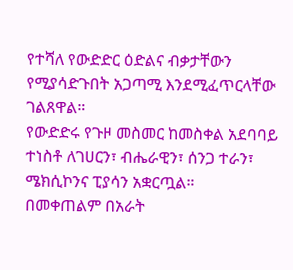የተሻለ የውድድር ዕድልና ብቃታቸውን የሚያሳድጉበት አጋጣሚ እንደሚፈጥርላቸው ገልጸዋል።
የውድድሩ የጉዞ መስመር ከመስቀል አደባባይ ተነስቶ ለገሀርን፣ ብሔራዊን፣ ሰንጋ ተራን፣ ሜክሲኮንና ፒያሳን አቋርጧል።
በመቀጠልም በአራት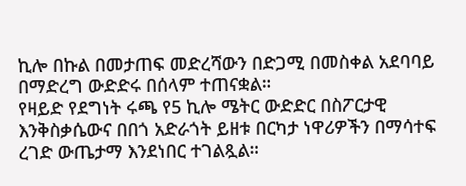ኪሎ በኩል በመታጠፍ መድረሻውን በድጋሚ በመስቀል አደባባይ በማድረግ ውድድሩ በሰላም ተጠናቋል።
የዛይድ የደግነት ሩጫ የ5 ኪሎ ሜትር ውድድር በስፖርታዊ እንቅስቃሴውና በበጎ አድራጎት ይዘቱ በርካታ ነዋሪዎችን በማሳተፍ ረገድ ውጤታማ እንደነበር ተገልጿል።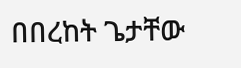በበረከት ጌታቸው